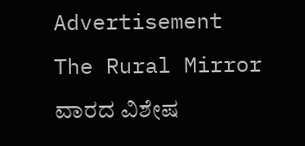Advertisement
The Rural Mirror ವಾರದ ವಿಶೇಷ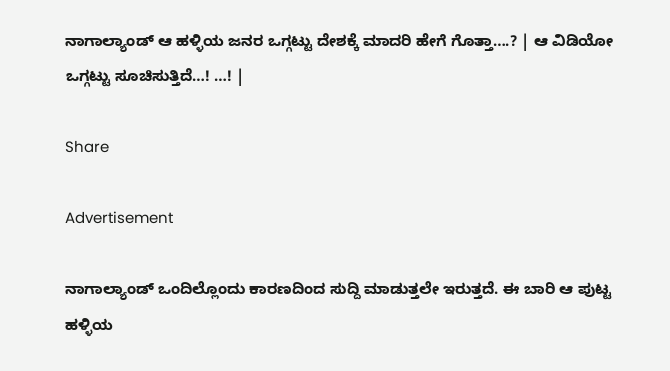ನಾಗಾಲ್ಯಾಂಡ್‌ ಆ ಹಳ್ಳಿಯ ಜನರ ಒಗ್ಗಟ್ಟು ದೇಶಕ್ಕೆ ಮಾದರಿ ಹೇಗೆ ಗೊತ್ತಾ….? | ಆ ವಿಡಿಯೋ ಒಗ್ಗಟ್ಟು ಸೂಚಿಸುತ್ತಿದೆ…! …! |

Share

Advertisement

ನಾಗಾಲ್ಯಾಂಡ್‌ ಒಂದಿಲ್ಲೊಂದು ಕಾರಣದಿಂದ ಸುದ್ದಿ ಮಾಡುತ್ತಲೇ ಇರುತ್ತದೆ. ಈ ಬಾರಿ ಆ ಪುಟ್ಟ ಹಳ್ಳಿಯ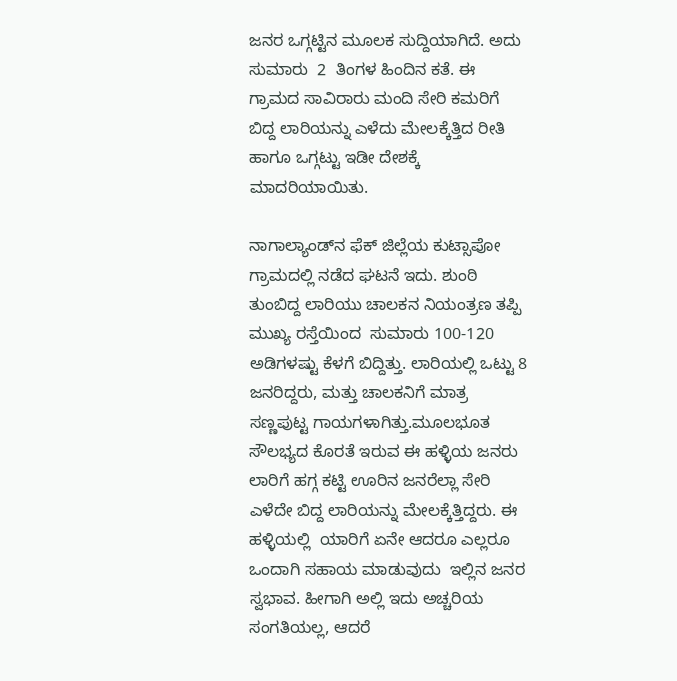ಜನರ ಒಗ್ಗಟ್ಟಿನ ಮೂಲಕ ಸುದ್ದಿಯಾಗಿದೆ. ಅದು ಸುಮಾರು  2  ತಿಂಗಳ ಹಿಂದಿನ ಕತೆ. ಈ ಗ್ರಾಮದ ಸಾವಿರಾರು ಮಂದಿ ಸೇರಿ ಕಮರಿಗೆ ಬಿದ್ದ ಲಾರಿಯನ್ನು ಎಳೆದು ಮೇಲಕ್ಕೆತ್ತಿದ ರೀತಿ ಹಾಗೂ ಒಗ್ಗಟ್ಟು ಇಡೀ ದೇಶಕ್ಕೆ ಮಾದರಿಯಾಯಿತು.

ನಾಗಾಲ್ಯಾಂಡ್‌ನ ಫೆಕ್‌ ಜಿಲ್ಲೆಯ ಕುಟ್ಸಾಪೋ  ಗ್ರಾಮದಲ್ಲಿ ನಡೆದ ಘಟನೆ ಇದು. ಶುಂಠಿ ತುಂಬಿದ್ದ ಲಾರಿಯು ಚಾಲಕನ ನಿಯಂತ್ರಣ ತಪ್ಪಿ ಮುಖ್ಯ ರಸ್ತೆಯಿಂದ  ಸುಮಾರು 100-120 ಅಡಿಗಳಷ್ಟು ಕೆಳಗೆ ಬಿದ್ದಿತ್ತು. ಲಾರಿಯಲ್ಲಿ ಒಟ್ಟು 8 ಜನರಿದ್ದರು, ಮತ್ತು ಚಾಲಕನಿಗೆ ಮಾತ್ರ ಸಣ್ಣಪುಟ್ಟ ಗಾಯಗಳಾಗಿತ್ತು.ಮೂಲಭೂತ ಸೌಲಭ್ಯದ ಕೊರತೆ ಇರುವ ಈ ಹಳ್ಳಿಯ ಜನರು ಲಾರಿಗೆ ಹಗ್ಗ ಕಟ್ಟಿ ಊರಿನ ಜನರೆಲ್ಲಾ ಸೇರಿ ಎಳೆದೇ ಬಿದ್ದ ಲಾರಿಯನ್ನು ಮೇಲಕ್ಕೆತ್ತಿದ್ದರು. ಈ ಹಳ್ಳಿಯಲ್ಲಿ  ಯಾರಿಗೆ ಏನೇ ಆದರೂ ಎಲ್ಲರೂ ಒಂದಾಗಿ ಸಹಾಯ ಮಾಡುವುದು  ಇಲ್ಲಿನ ಜನರ ಸ್ವಭಾವ. ಹೀಗಾಗಿ ಅಲ್ಲಿ ಇದು ಅಚ್ಚರಿಯ ಸಂಗತಿಯಲ್ಲ, ಆದರೆ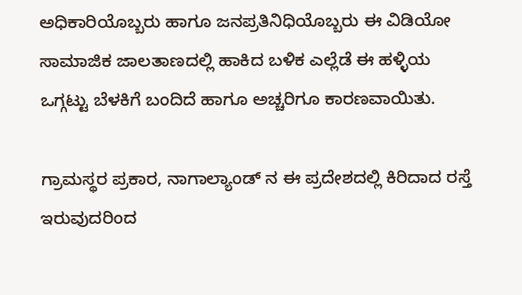ಅಧಿಕಾರಿಯೊಬ್ಬರು ಹಾಗೂ ಜನಪ್ರತಿನಿಧಿಯೊಬ್ಬರು ಈ ವಿಡಿಯೋ ಸಾಮಾಜಿಕ ಜಾಲತಾಣದಲ್ಲಿ ಹಾಕಿದ ಬಳಿಕ ಎಲ್ಲೆಡೆ ಈ ಹಳ್ಳಿಯ ಒಗ್ಗಟ್ಟು ಬೆಳಕಿಗೆ ಬಂದಿದೆ ಹಾಗೂ ಅಚ್ಚರಿಗೂ ಕಾರಣವಾಯಿತು.

ಗ್ರಾಮಸ್ಥರ ಪ್ರಕಾರ, ನಾಗಾಲ್ಯಾಂಡ್ ನ ಈ ಪ್ರದೇಶದಲ್ಲಿ ಕಿರಿದಾದ ರಸ್ತೆ ಇರುವುದರಿಂದ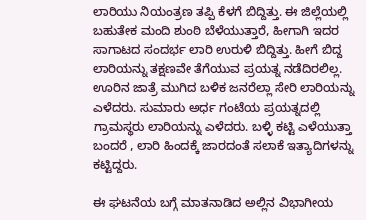ಲಾರಿಯು ನಿಯಂತ್ರಣ ತಪ್ಪಿ ಕೆಳಗೆ ಬಿದ್ದಿತ್ತು. ಈ ಜಿಲ್ಲೆಯಲ್ಲಿ ಬಹುತೇಕ ಮಂದಿ ಶುಂಠಿ ಬೆಳೆಯುತ್ತಾರೆ, ಹೀಗಾಗಿ ಇದರ ಸಾಗಾಟದ ಸಂದರ್ಭ ಲಾರಿ ಉರುಳಿ ಬಿದ್ದಿತ್ತು. ಹೀಗೆ ಬಿದ್ದ ಲಾರಿಯನ್ನು ತಕ್ಷಣವೇ ತೆಗೆಯುವ ಪ್ರಯತ್ನ ನಡೆದಿರಲಿಲ್ಲ. ಊರಿನ ಜಾತ್ರೆ ಮುಗಿದ ಬಳಿಕ ಜನರೆಲ್ಲಾ ಸೇರಿ ಲಾರಿಯನ್ನು ಎಳೆದರು. ಸುಮಾರು ಅರ್ಧ ಗಂಟೆಯ ಪ್ರಯತ್ನದಲ್ಲಿ  ಗ್ರಾಮಸ್ಥರು ಲಾರಿಯನ್ನು ಎಳೆದರು. ಬಳ್ಳಿ ಕಟ್ಟಿ ಎಳೆಯುತ್ತಾ ಬಂದರೆ , ಲಾರಿ ಹಿಂದಕ್ಕೆ ಜಾರದಂತೆ ಸಲಾಕೆ ಇತ್ಯಾದಿಗಳನ್ನು ಕಟ್ಟಿದ್ದರು.

ಈ ಘಟನೆಯ ಬಗ್ಗೆ ಮಾತನಾಡಿದ ಅಲ್ಲಿನ ವಿಭಾಗೀಯ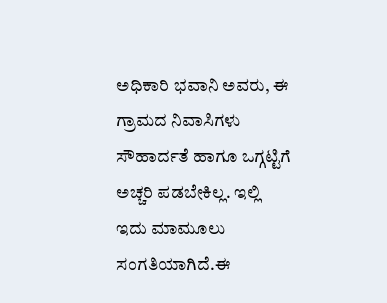ಅಧಿಕಾರಿ ಭವಾನಿ ಅವರು, ಈ ಗ್ರಾಮದ ನಿವಾಸಿಗಳು ಸೌಹಾರ್ದತೆ ಹಾಗೂ ಒಗ್ಗಟ್ಟಿಗೆ ಅಚ್ಚರಿ ಪಡಬೇಕಿಲ್ಲ. ಇಲ್ಲಿ ಇದು ಮಾಮೂಲು ಸಂಗತಿಯಾಗಿದೆ.ಈ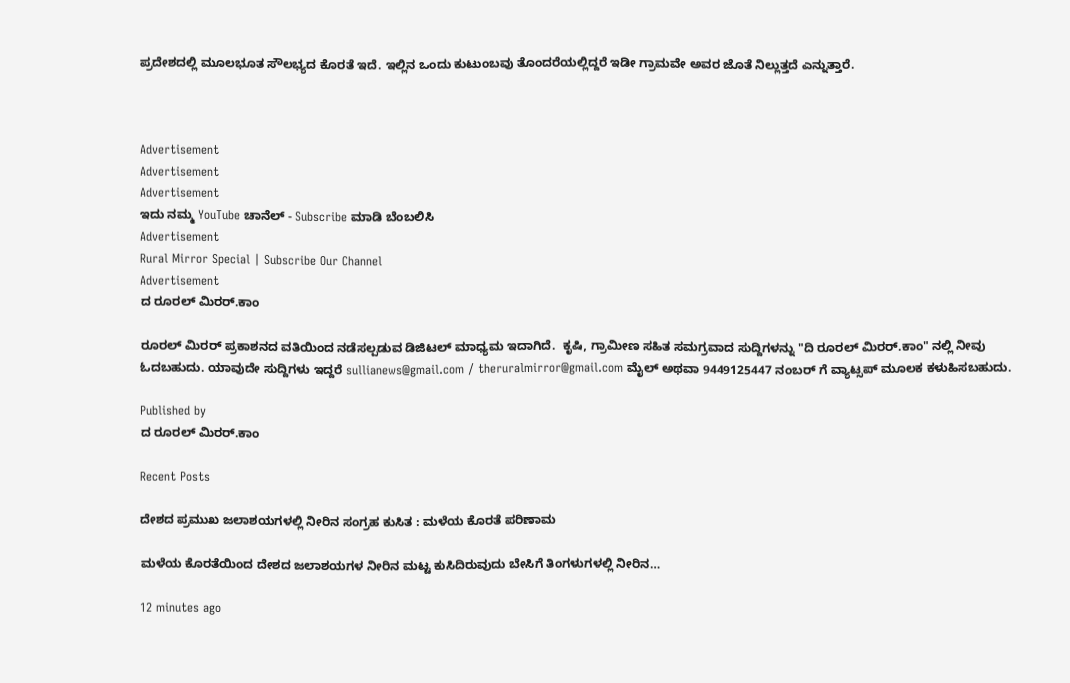ಪ್ರದೇಶದಲ್ಲಿ ಮೂಲಭೂತ ಸೌಲಭ್ಯದ ಕೊರತೆ ಇದೆ. ಇಲ್ಲಿನ ಒಂದು ಕುಟುಂಬವು ತೊಂದರೆಯಲ್ಲಿದ್ದರೆ ಇಡೀ ಗ್ರಾಮವೇ ಅವರ ಜೊತೆ ನಿಲ್ಲುತ್ತದೆ ಎನ್ನುತ್ತಾರೆ.



Advertisement
Advertisement
Advertisement
ಇದು ನಮ್ಮ YouTube ಚಾನೆಲ್ - Subscribe ಮಾಡಿ ಬೆಂಬಲಿಸಿ
Advertisement
Rural Mirror Special | Subscribe Our Channel
Advertisement
ದ ರೂರಲ್ ಮಿರರ್.ಕಾಂ

ರೂರಲ್‌ ಮಿರರ್‌ ಪ್ರಕಾಶನದ ವತಿಯಿಂದ ನಡೆಸಲ್ಪಡುವ ಡಿಜಿಟಲ್‌ ಮಾಧ್ಯಮ ಇದಾಗಿದೆ.  ಕೃಷಿ, ಗ್ರಾಮೀಣ ಸಹಿತ ಸಮಗ್ರವಾದ ಸುದ್ದಿಗಳನ್ನು "ದಿ ರೂರಲ್‌ ಮಿರರ್‌.ಕಾಂ" ನಲ್ಲಿ ನೀವು ಓದಬಹುದು. ಯಾವುದೇ ಸುದ್ದಿಗಳು ಇದ್ದರೆ sullianews@gmail.com / theruralmirror@gmail.com ಮೈಲ್ ಅಥವಾ 9449125447 ನಂಬರ್ ಗೆ ವ್ಯಾಟ್ಸಪ್ ಮೂಲಕ ಕಳುಹಿಸಬಹುದು.

Published by
ದ ರೂರಲ್ ಮಿರರ್.ಕಾಂ

Recent Posts

ದೇಶದ ಪ್ರಮುಖ ಜಲಾಶಯಗಳಲ್ಲಿ ನೀರಿನ ಸಂಗ್ರಹ ಕುಸಿತ : ಮಳೆಯ ಕೊರತೆ ಪರಿಣಾಮ

ಮಳೆಯ ಕೊರತೆಯಿಂದ ದೇಶದ ಜಲಾಶಯಗಳ ನೀರಿನ ಮಟ್ಟ ಕುಸಿದಿರುವುದು ಬೇಸಿಗೆ ತಿಂಗಳುಗಳಲ್ಲಿ ನೀರಿನ…

12 minutes ago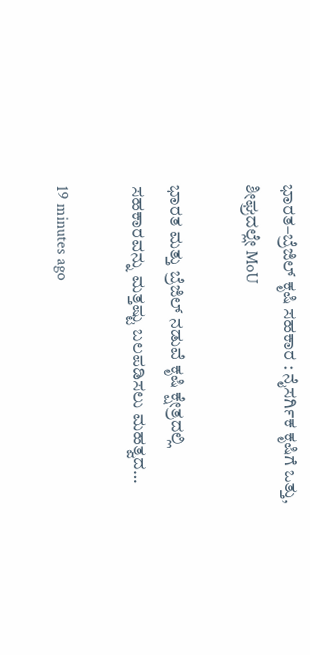ಭಾರತ–ಬ್ರೆಜಿಲ್ ಕೃಷಿ ಸಹಕಾರ : ನೈಸರ್ಗಿಕ ಕೃಷಿಗೆ ಒತ್ತು, ಶೀಘ್ರದಲ್ಲೇ MoU

ಭಾರತ ಮತ್ತು ಬ್ರೆಜಿಲ್ ನಡುವೆ ಕೃಷಿ ಕ್ಷೇತ್ರದಲ್ಲಿ ಸಹಕಾರವನ್ನು ಮತ್ತಷ್ಟು ಬಲಪಡಿಸಲು ಮಹತ್ವದ…

19 minutes ago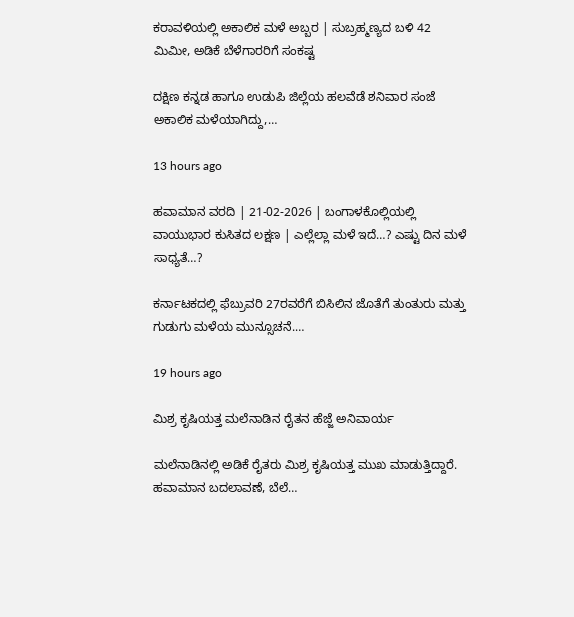ಕರಾವಳಿಯಲ್ಲಿ ಅಕಾಲಿಕ ಮಳೆ ಅಬ್ಬರ | ಸುಬ್ರಹ್ಮಣ್ಯದ ಬಳಿ 42 ಮಿಮೀ, ಅಡಿಕೆ ಬೆಳೆಗಾರರಿಗೆ ಸಂಕಷ್ಟ

ದಕ್ಷಿಣ ಕನ್ನಡ ಹಾಗೂ ಉಡುಪಿ ಜಿಲ್ಲೆಯ ಹಲವೆಡೆ ಶನಿವಾರ ಸಂಜೆ ಅಕಾಲಿಕ ಮಳೆಯಾಗಿದ್ದು,…

13 hours ago

ಹವಾಮಾನ ವರದಿ | 21-02-2026 | ಬಂಗಾಳಕೊಲ್ಲಿಯಲ್ಲಿ ವಾಯುಭಾರ ಕುಸಿತದ ಲಕ್ಷಣ | ಎಲ್ಲೆಲ್ಲಾ ಮಳೆ ಇದೆ…? ಎಷ್ಟು ದಿನ ಮಳೆ ಸಾಧ್ಯತೆ…?

ಕರ್ನಾಟಕದಲ್ಲಿ ಫೆಬ್ರುವರಿ 27ರವರೆಗೆ ಬಿಸಿಲಿನ ಜೊತೆಗೆ ತುಂತುರು ಮತ್ತು ಗುಡುಗು ಮಳೆಯ ಮುನ್ಸೂಚನೆ.…

19 hours ago

ಮಿಶ್ರ ಕೃಷಿಯತ್ತ ಮಲೆನಾಡಿನ ರೈತನ ಹೆಜ್ಜೆ ಅನಿವಾರ್ಯ

ಮಲೆನಾಡಿನಲ್ಲಿ ಅಡಿಕೆ ರೈತರು ಮಿಶ್ರ ಕೃಷಿಯತ್ತ ಮುಖ ಮಾಡುತ್ತಿದ್ದಾರೆ. ಹವಾಮಾನ ಬದಲಾವಣೆ, ಬೆಲೆ…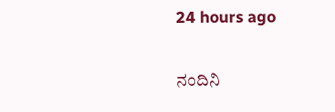24 hours ago

ನಂದಿನಿ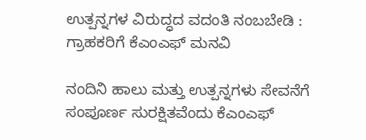ಉತ್ಪನ್ನಗಳ ವಿರುದ್ಧದ ವದಂತಿ ನಂಬಬೇಡಿ : ಗ್ರಾಹಕರಿಗೆ ಕೆಎಂಎಫ್ ಮನವಿ

ನಂದಿನಿ ಹಾಲು ಮತ್ತು ಉತ್ಪನ್ನಗಳು ಸೇವನೆಗೆ ಸಂಪೂರ್ಣ ಸುರಕ್ಷಿತವೆಂದು ಕೆಎಂಎಫ್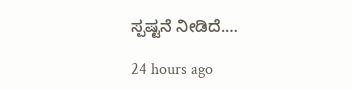ಸ್ಪಷ್ಟನೆ ನೀಡಿದೆ.…

24 hours ago